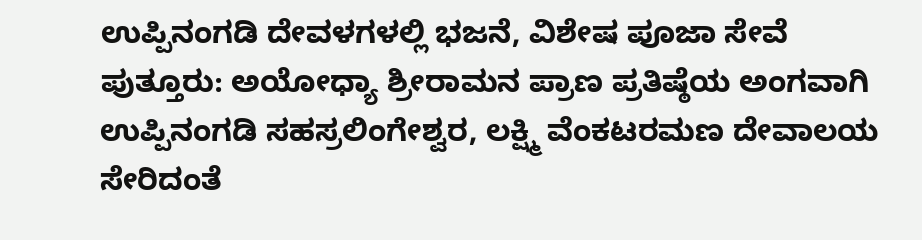ಉಪ್ಪಿನಂಗಡಿ ದೇವಳಗಳಲ್ಲಿ ಭಜನೆ, ವಿಶೇಷ ಪೂಜಾ ಸೇವೆ
ಪುತ್ತೂರು: ಅಯೋಧ್ಯಾ ಶ್ರೀರಾಮನ ಪ್ರಾಣ ಪ್ರತಿಷ್ಠೆಯ ಅಂಗವಾಗಿ ಉಪ್ಪಿನಂಗಡಿ ಸಹಸ್ರಲಿಂಗೇಶ್ವರ, ಲಕ್ಷ್ಮಿ ವೆಂಕಟರಮಣ ದೇವಾಲಯ ಸೇರಿದಂತೆ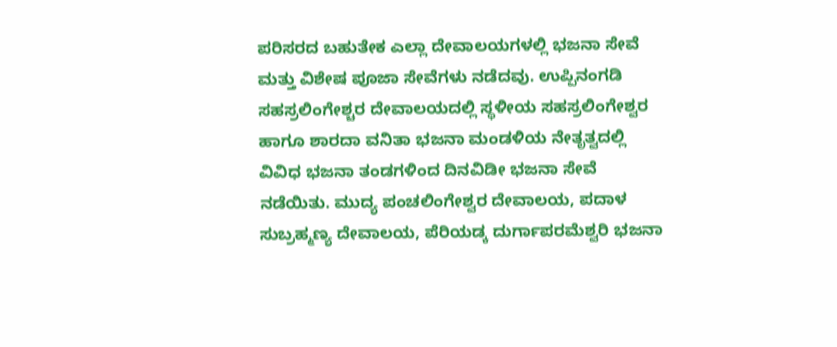ಪರಿಸರದ ಬಹುತೇಕ ಎಲ್ಲಾ ದೇವಾಲಯಗಳಲ್ಲಿ ಭಜನಾ ಸೇವೆ ಮತ್ತು ವಿಶೇಷ ಪೂಜಾ ಸೇವೆಗಳು ನಡೆದವು. ಉಪ್ಪಿನಂಗಡಿ ಸಹಸ್ರಲಿಂಗೇಶ್ಚರ ದೇವಾಲಯದಲ್ಲಿ ಸ್ಥಳೀಯ ಸಹಸ್ರಲಿಂಗೇಶ್ವರ ಹಾಗೂ ಶಾರದಾ ವನಿತಾ ಭಜನಾ ಮಂಡಳಿಯ ನೇತೃತ್ವದಲ್ಲಿ ವಿವಿಧ ಭಜನಾ ತಂಡಗಳಿಂದ ದಿನವಿಡೀ ಭಜನಾ ಸೇವೆ ನಡೆಯಿತು. ಮುದ್ಯ ಪಂಚಲಿಂಗೇಶ್ವರ ದೇವಾಲಯ, ಪದಾಳ ಸುಬ್ರಹ್ಮಣ್ಯ ದೇವಾಲಯ, ಪೆರಿಯಡ್ಕ ದುರ್ಗಾಪರಮೆಶ್ವರಿ ಭಜನಾ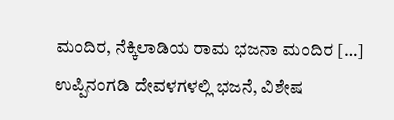ಮಂದಿರ, ನೆಕ್ಕಿಲಾಡಿಯ ರಾಮ ಭಜನಾ ಮಂದಿರ […]
ಉಪ್ಪಿನಂಗಡಿ ದೇವಳಗಳಲ್ಲಿ ಭಜನೆ, ವಿಶೇಷ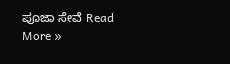ಪೂಜಾ ಸೇವೆ Read More »